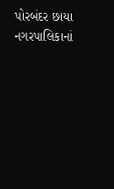પોરબંદર છાયા નગરપાલિકાનાં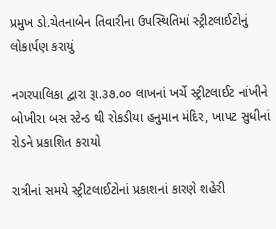પ્રમુખ ડો.ચેતનાબેન તિવારીના ઉપસ્થિતિમાં સ્ટ્રીટલાઈટોનું લોકાર્પણ કરાયું

નગરપાલિકા દ્વારા રૂા.૩૭.૦૦ લાખનાં ખર્ચે સ્ટ્રીટલાઈટ નાંખીને બોખીરા બસ સ્ટેન્ડ થી રોકડીયા હનુમાન મંદિર, ખાપટ સુધીનાં રોડને પ્રકાશિત કરાયો

રાત્રીનાં સમયે સ્ટ્રીટલાઈટોનાં પ્રકાશનાં કારણે શહેરી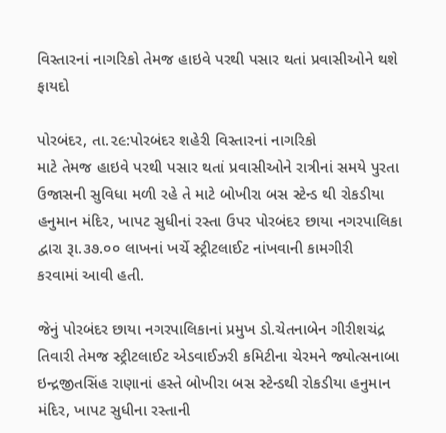વિસ્તારનાં નાગરિકો તેમજ હાઇવે પરથી પસાર થતાં પ્રવાસીઓને થશે ફાયદો

પોરબંદર, તા.૨૯:પોરબંદર શહેરી વિસ્તારનાં નાગરિકો
માટે તેમજ હાઇવે પરથી પસાર થતાં પ્રવાસીઓને રાત્રીનાં સમયે પુરતા ઉજાસની સુવિધા મળી રહે તે માટે બોખીરા બસ સ્ટેન્ડ થી રોકડીયા હનુમાન મંદિર, ખાપટ સુધીનાં રસ્તા ઉપર પોરબંદર છાયા નગરપાલિકા દ્વારા રૂા.૩૭.૦૦ લાખનાં ખર્ચે સ્ટ્રીટલાઈટ નાંખવાની કામગીરી
કરવામાં આવી હતી.

જેનું પોરબંદર છાયા નગરપાલિકાનાં પ્રમુખ ડો.ચેતનાબેન ગીરીશચંદ્ર તિવારી તેમજ સ્ટ્રીટલાઈટ એડવાઈઝરી કમિટીના ચેરમને જ્યોત્સનાબા ઇન્દ્રજીતસિંહ રાણાનાં હસ્તે બોખીરા બસ સ્ટેન્ડથી રોકડીયા હનુમાન મંદિર, ખાપટ સુધીના રસ્તાની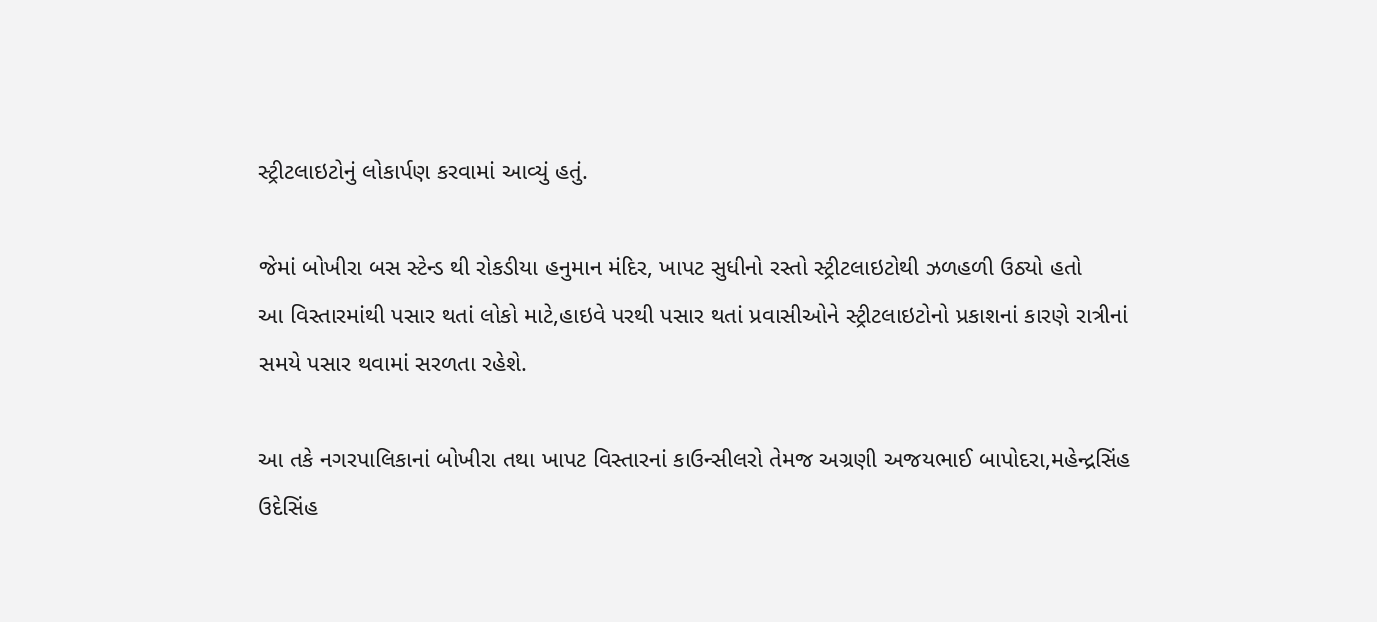સ્ટ્રીટલાઇટોનું લોકાર્પણ કરવામાં આવ્યું હતું.

જેમાં બોખીરા બસ સ્ટેન્ડ થી રોકડીયા હનુમાન મંદિર, ખાપટ સુધીનો રસ્તો સ્ટ્રીટલાઇટોથી ઝળહળી ઉઠ્યો હતો
આ વિસ્તારમાંથી પસાર થતાં લોકો માટે,હાઇવે પરથી પસાર થતાં પ્રવાસીઓને સ્ટ્રીટલાઇટોનો પ્રકાશનાં કારણે રાત્રીનાં સમયે પસાર થવામાં સરળતા રહેશે.

આ તકે નગરપાલિકાનાં બોખીરા તથા ખાપટ વિસ્તારનાં કાઉન્સીલરો તેમજ અગ્રણી અજયભાઈ બાપોદરા,મહેન્દ્રસિંહ ઉદેસિંહ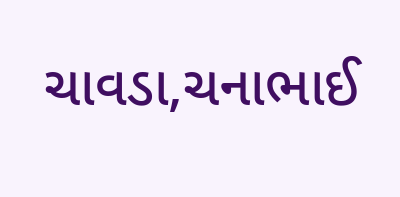ચાવડા,ચનાભાઈ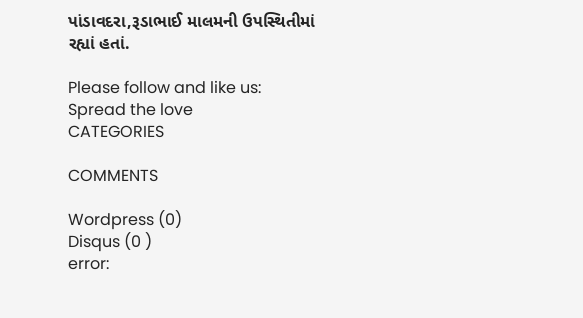પાંડાવદરા,રૂડાભાઈ માલમની ઉપસ્થિતીમાં રહ્યાં હતાં.

Please follow and like us:
Spread the love
CATEGORIES

COMMENTS

Wordpress (0)
Disqus (0 )
error: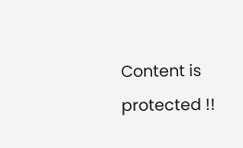Content is protected !!